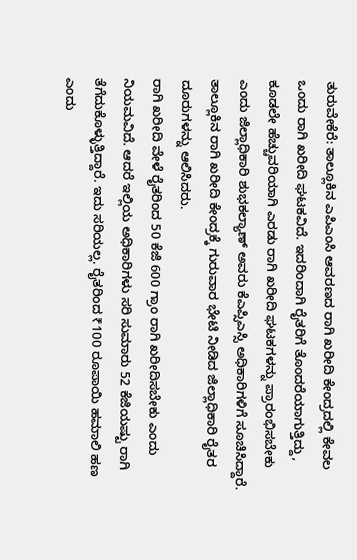ತುರುವೇಕೆರೆ: ತಾಲ್ಲೂಕಿನ ಎಪಿಎಂಸಿ ಆವರಣದ ರಾಗಿ ಖರೀದಿ ಕೇಂದ್ರದಲ್ಲಿ ಕೇವಲ ಒಂದು ರಾಗಿ ಖರೀದಿ ಘಟಕವಿದೆ. ಇದರಿಂದಾಗಿ ರೈತರಿಗೆ ತೊಂದರೆಯಾಗುತ್ತಿದ್ದು, ಕೂಡಲೇ ಹೆಚ್ಚುವರಿಯಾಗಿ ಎರಡು ರಾಗಿ ಖರೀದಿ ಘಟಕಗಳನ್ನು ಪ್ರಾರಂಭಿಸಬೇಕು ಎಂದು ಜಿಲ್ಲಾಧಿಕಾರಿ ಶುಭಕಲ್ಯಾಣ್ ಅವರು ಕೆಎಪ್ಸಿಎಸ್ಸಿ ಅಧಿಕಾರಿಗಳಿಗೆ ಸೂಚಿಸಿದ್ದಾರೆ.
ತಾಲ್ಲೂಕಿನ ರಾಗಿ ಖರೀದಿ ಕೇಂದ್ರಕ್ಕೆ ಗುರುವಾರ ಭೇಟಿ ನೀಡಿದ ಜಿಲ್ಲಾಧಿಕಾರಿ ರೈತರ ದೂರುಗಳನ್ನು ಆಲಿಸಿದರು.
ರಾಗಿ ಖರೀದಿ ವೇಳೆ ರೈತರಿಂದ 50 ಕೆಜಿ 600 ಗ್ರಾಂ ರಾಗಿ ಖರೀದಿಸಬೇಕು ಎಂದು ನಿಯಮವಿದೆ. ಆದರೆ ಇಲ್ಲಿಯ ಅಧಿಕಾರಿಗಳು ಸರಿ ಸುಮಾರು 52 ಕೆಜಿಯಷ್ಟು ರಾಗಿ ತೆಗೆದುಕೊಳ್ಳುತ್ತಿದ್ದಾರೆ. ಇದು ಸರಿಯಲ್ಲ. ರೈತರಿಂದ ₹100 ರೂಪಾಯಿ ಹಮಾಲಿ ಹಣ ಎಂದು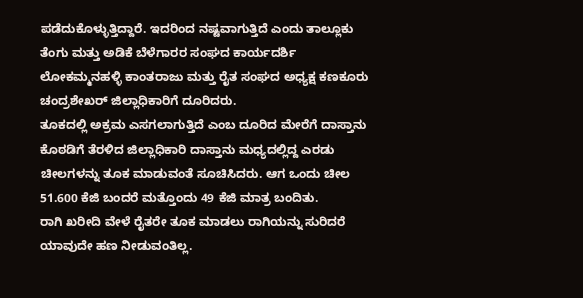ಪಡೆದುಕೊಳ್ಳುತ್ತಿದ್ದಾರೆ. ಇದರಿಂದ ನಷ್ಟವಾಗುತ್ತಿದೆ ಎಂದು ತಾಲ್ಲೂಕು ತೆಂಗು ಮತ್ತು ಅಡಿಕೆ ಬೆಳೆಗಾರರ ಸಂಘದ ಕಾರ್ಯದರ್ಶಿ ಲೋಕಮ್ಮನಹಳ್ಳಿ ಕಾಂತರಾಜು ಮತ್ತು ರೈತ ಸಂಘದ ಅಧ್ಯಕ್ಷ ಕಣಕೂರು ಚಂದ್ರಶೇಖರ್ ಜಿಲ್ಲಾಧಿಕಾರಿಗೆ ದೂರಿದರು.
ತೂಕದಲ್ಲಿ ಅಕ್ರಮ ಎಸಗಲಾಗುತ್ತಿದೆ ಎಂಬ ದೂರಿದ ಮೇರೆಗೆ ದಾಸ್ತಾನು ಕೊಠಡಿಗೆ ತೆರಳಿದ ಜಿಲ್ಲಾಧಿಕಾರಿ ದಾಸ್ತಾನು ಮಧ್ಯದಲ್ಲಿದ್ದ ಎರಡು ಚೀಲಗಳನ್ನು ತೂಕ ಮಾಡುವಂತೆ ಸೂಚಿಸಿದರು. ಆಗ ಒಂದು ಚೀಲ 51.600 ಕೆಜಿ ಬಂದರೆ ಮತ್ತೊಂದು 49 ಕೆಜಿ ಮಾತ್ರ ಬಂದಿತು.
ರಾಗಿ ಖರೀದಿ ವೇಳೆ ರೈತರೇ ತೂಕ ಮಾಡಲು ರಾಗಿಯನ್ನು ಸುರಿದರೆ ಯಾವುದೇ ಹಣ ನೀಡುವಂತಿಲ್ಲ.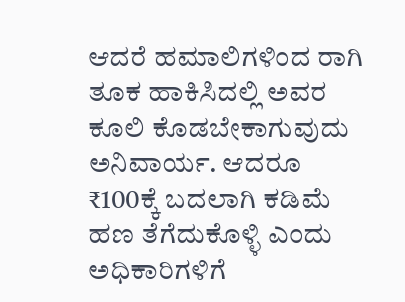ಆದರೆ ಹಮಾಲಿಗಳಿಂದ ರಾಗಿ ತೂಕ ಹಾಕಿಸಿದಲ್ಲಿ ಅವರ ಕೂಲಿ ಕೊಡಬೇಕಾಗುವುದು ಅನಿವಾರ್ಯ. ಆದರೂ ₹100ಕ್ಕೆ ಬದಲಾಗಿ ಕಡಿಮೆ ಹಣ ತೆಗೆದುಕೊಳ್ಳಿ ಎಂದು ಅಧಿಕಾರಿಗಳಿಗೆ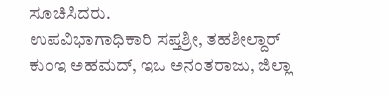ಸೂಚಿಸಿದರು.
ಉಪವಿಭಾಗಾಧಿಕಾರಿ ಸಪ್ತಶ್ರೀ, ತಹಶೀಲ್ದಾರ್ ಕುಂಇ ಅಹಮದ್, ಇಒ ಅನಂತರಾಜು, ಜಿಲ್ಲಾ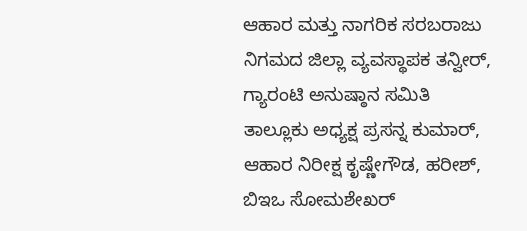ಆಹಾರ ಮತ್ತು ನಾಗರಿಕ ಸರಬರಾಜು ನಿಗಮದ ಜಿಲ್ಲಾ ವ್ಯವಸ್ಥಾಪಕ ತನ್ವೀರ್, ಗ್ಯಾರಂಟಿ ಅನುಷ್ಠಾನ ಸಮಿತಿ ತಾಲ್ಲೂಕು ಅಧ್ಯಕ್ಷ ಪ್ರಸನ್ನ ಕುಮಾರ್, ಆಹಾರ ನಿರೀಕ್ಷ ಕೃಷ್ಣೇಗೌಡ, ಹರೀಶ್, ಬಿಇಒ ಸೋಮಶೇಖರ್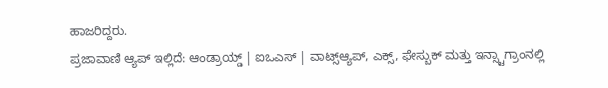ಹಾಜರಿದ್ದರು.
ಪ್ರಜಾವಾಣಿ ಆ್ಯಪ್ ಇಲ್ಲಿದೆ: ಆಂಡ್ರಾಯ್ಡ್ | ಐಒಎಸ್ | ವಾಟ್ಸ್ಆ್ಯಪ್, ಎಕ್ಸ್, ಫೇಸ್ಬುಕ್ ಮತ್ತು ಇನ್ಸ್ಟಾಗ್ರಾಂನಲ್ಲಿ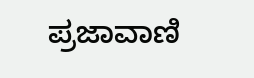ಪ್ರಜಾವಾಣಿ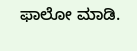ಫಾಲೋ ಮಾಡಿ.